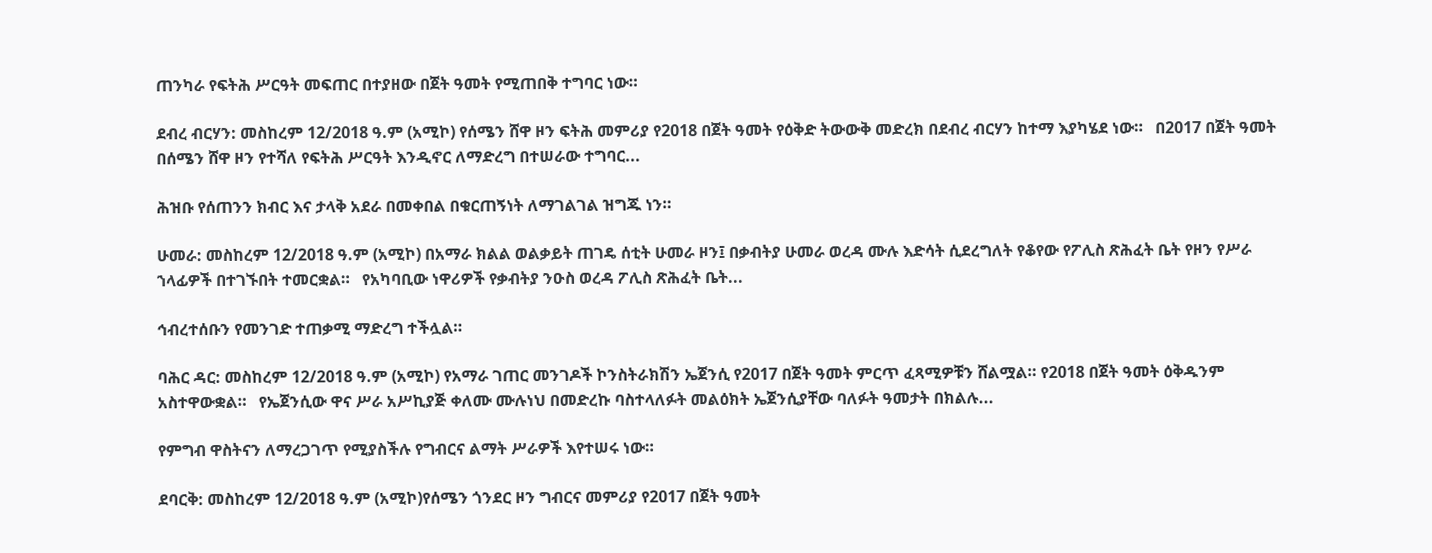ጠንካራ የፍትሕ ሥርዓት መፍጠር በተያዘው በጀት ዓመት የሚጠበቅ ተግባር ነው።

ደብረ ብርሃን: መስከረም 12/2018 ዓ.ም (አሚኮ) የሰሜን ሸዋ ዞን ፍትሕ መምሪያ የ2018 በጀት ዓመት የዕቅድ ትውውቅ መድረክ በደብረ ብርሃን ከተማ እያካሄደ ነው።   በ2017 በጀት ዓመት በሰሜን ሸዋ ዞን የተሻለ የፍትሕ ሥርዓት እንዲኖር ለማድረግ በተሠራው ተግባር...

ሕዝቡ የሰጠንን ክብር እና ታላቅ አደራ በመቀበል በቁርጠኝነት ለማገልገል ዝግጁ ነን።

ሁመራ: መስከረም 12/2018 ዓ.ም (አሚኮ) በአማራ ክልል ወልቃይት ጠገዴ ሰቲት ሁመራ ዞን፤ በቃብትያ ሁመራ ወረዳ ሙሉ እድሳት ሲደረግለት የቆየው የፖሊስ ጽሕፈት ቤት የዞን የሥራ ኀላፊዎች በተገኙበት ተመርቋል።   የአካባቢው ነዋሪዎች የቃብትያ ንዑስ ወረዳ ፖሊስ ጽሕፈት ቤት...

ኅብረተሰቡን የመንገድ ተጠቃሚ ማድረግ ተችሏል።

ባሕር ዳር: መስከረም 12/2018 ዓ.ም (አሚኮ) የአማራ ገጠር መንገዶች ኮንስትራክሽን ኤጀንሲ የ2017 በጀት ዓመት ምርጥ ፈጻሚዎቹን ሸልሟል። የ2018 በጀት ዓመት ዕቅዱንም አስተዋውቋል።   የኤጀንሲው ዋና ሥራ አሥኪያጅ ቀለሙ ሙሉነህ በመድረኩ ባስተላለፉት መልዕክት ኤጀንሲያቸው ባለፉት ዓመታት በክልሉ...

የምግብ ዋስትናን ለማረጋገጥ የሚያስችሉ የግብርና ልማት ሥራዎች እየተሠሩ ነው።

ደባርቅ: መስከረም 12/2018 ዓ.ም (አሚኮ)የሰሜን ጎንደር ዞን ግብርና መምሪያ የ2017 በጀት ዓመት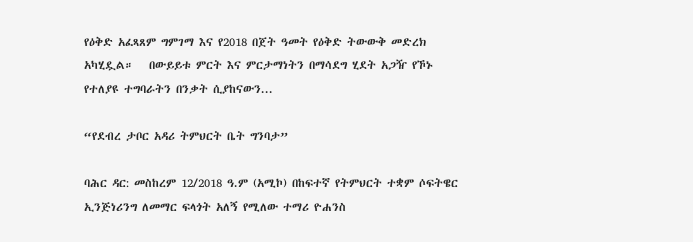የዕቅድ አፈጻጸም ግምገማ እና የ2018 በጀት ዓመት የዕቅድ ትውውቅ መድረክ አካሂዷል።   በውይይቱ ምርት እና ምርታማነትን በማሳደግ ሂደት አጋዥ የኾኑ የተለያዩ ተግባራትን በንቃት ሲያከናውን...

“የደብረ ታቦር አዳሪ ትምህርት ቤት ግንባታ”

ባሕር ዳር: መስከረም 12/2018 ዓ.ም (አሚኮ) በከፍተኛ የትምህርት ተቋም ሶፍትዌር ኢንጅነሪንግ ለመማር ፍላጎት አለኝ የሚለው ተማሪ ዮሐንስ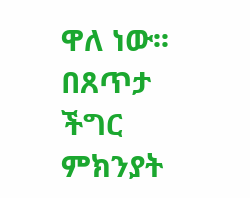ዋለ ነው፡፡   በጸጥታ ችግር ምክንያት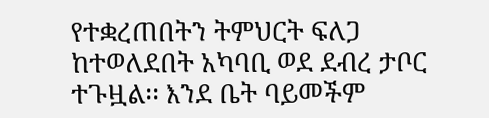የተቋረጠበትን ትምህርት ፍለጋ ከተወለደበት አካባቢ ወደ ደብረ ታቦር ተጉዟል፡፡ እንደ ቤት ባይመችም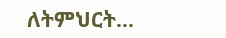ለትምህርት...